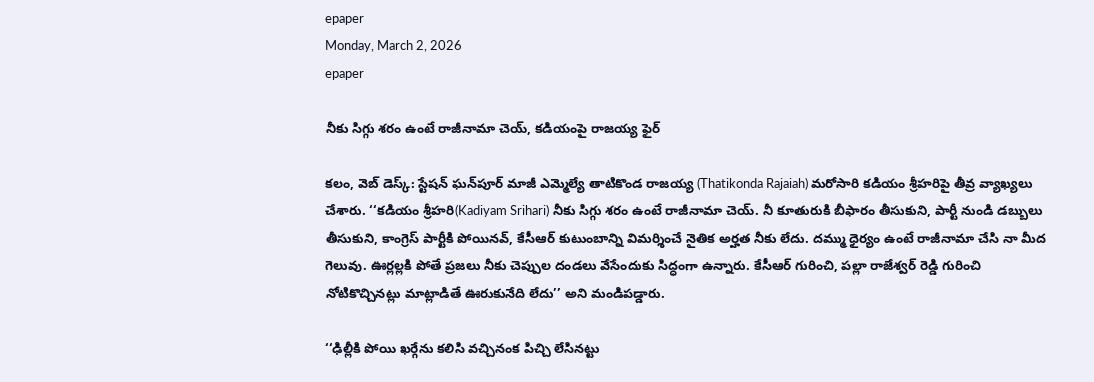epaper
Monday, March 2, 2026
epaper

నీకు సిగ్గు శరం ఉంటే రాజీనామా చెయ్, కడియంపై రాజయ్య ఫైర్

కలం, వెబ్ డెస్క్: స్టేషన్ ఘన్‌పూర్ మాజీ ఎమ్మెల్యే తాటికొండ రాజయ్య (Thatikonda Rajaiah) మరోసారి కడియం శ్రీహరిపై తీవ్ర వ్యాఖ్యలు చేశారు. ‘‘కడియం శ్రీహరి(Kadiyam Srihari) నీకు సిగ్గు శరం ఉంటే రాజీనామా చెయ్. నీ కూతురుకి బీఫారం తీసుకుని, పార్టీ నుండి డబ్బులు తీసుకుని, కాంగ్రెస్ పార్టీకి పోయినవ్, కేసీఆర్ కుటుంబాన్ని విమర్శించే నైతిక అర్హత నీకు లేదు. దమ్ము ధైర్యం ఉంటే రాజీనామా చేసి నా మీద గెలువు. ఊర్లల్లకి పోతే ప్రజలు నీకు చెప్పుల దండలు వేసేందుకు సిద్ధంగా ఉన్నారు. కేసీఆర్ గురించి, పల్లా రాజేశ్వర్ రెడ్డి గురించి నోటికొచ్చినట్లు మాట్లాడితే ఊరుకునేది లేదు’’ అని మండిపడ్డారు.

‘‘ఢిల్లీకి పోయి ఖర్గేను కలిసి వచ్చినంక పిచ్చి లేసినట్టు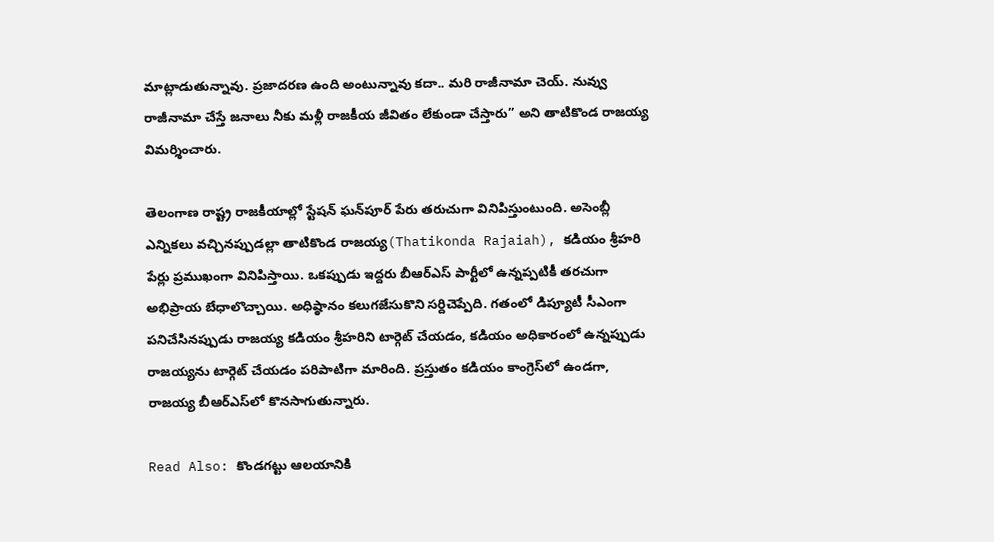మాట్లాడుతున్నావు. ప్రజాదరణ ఉంది అంటున్నావు కదా.. మరి రాజీనామా చెయ్. నువ్వు రాజీనామా చేస్తే జనాలు నీకు మళ్లీ రాజకీయ జీవితం లేకుండా చేస్తారు’’ అని తాటికొండ రాజయ్య విమర్శించారు.

తెలంగాణ రాష్ట్ర రాజకీయాల్లో స్టేషన్ ఘన్‌పూర్ పేరు తరుచుగా వినిపిస్తుంటుంది. అసెంబ్లీ ఎన్నికలు వచ్చినప్పుడల్లా తాటికొండ రాజయ్య(Thatikonda Rajaiah), కడియం శ్రీహరి పేర్లు ప్రముఖంగా వినిపిస్తాయి. ఒకప్పుడు ఇద్దరు బీఆర్ఎస్ పార్టీలో ఉన్నప్పటికీ తరచుగా అభిప్రాయ బేధాలొచ్చాయి. అధిష్ఠానం కలుగజేసుకొని సర్దిచెప్పేది. గతంలో డిప్యూటీ సీఎంగా పనిచేసినప్పుడు రాజయ్య కడియం శ్రీహరిని టార్గెట్ చేయడం, కడియం అధికారంలో ఉన్నప్పుడు రాజయ్యను టార్గెట్ చేయడం పరిపాటిగా మారింది. ప్రస్తుతం కడియం కాంగ్రెస్‌లో ఉండగా, రాజయ్య బీఆర్ఎస్‌లో కొనసాగుతున్నారు.

Read Also: కొండగట్టు ఆలయానికి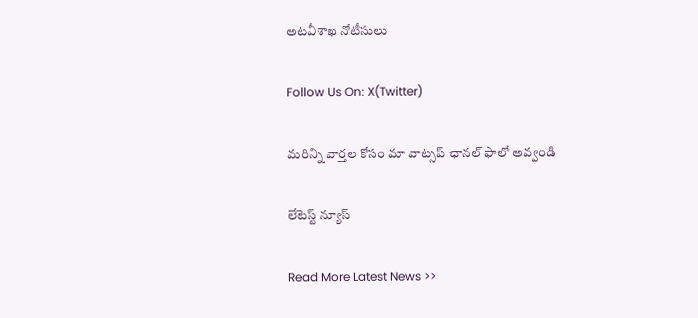అటవీశాఖ నోటీసులు

Follow Us On: X(Twitter)

మ‌రిన్ని వార్త‌ల కోసం మా వాట్స‌ప్ ఛాన‌ల్ ఫాలో అవ్వండి

లేటెస్ట్ న్యూస్‌

Read More Latest News >>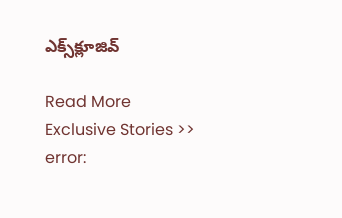ఎక్స్‌క్లూజివ్‌

Read More Exclusive Stories >>
error: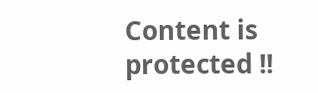Content is protected !!